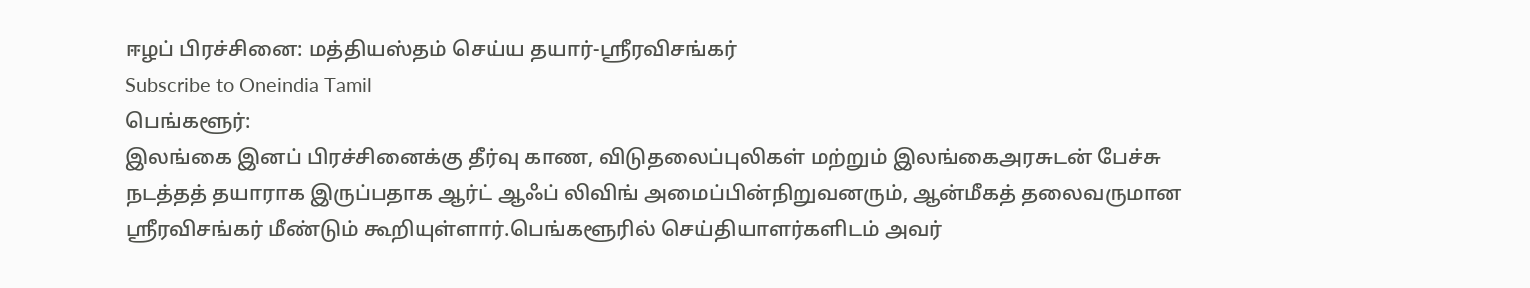ஈழப் பிரச்சினை: மத்தியஸ்தம் செய்ய தயார்-ஸ்ரீரவிசங்கர்
Subscribe to Oneindia Tamil
பெங்களூர்:
இலங்கை இனப் பிரச்சினைக்கு தீர்வு காண, விடுதலைப்புலிகள் மற்றும் இலங்கைஅரசுடன் பேச்சு நடத்தத் தயாராக இருப்பதாக ஆர்ட் ஆஃப் லிவிங் அமைப்பின்நிறுவனரும், ஆன்மீகத் தலைவருமான ஸ்ரீரவிசங்கர் மீண்டும் கூறியுள்ளார்.பெங்களூரில் செய்தியாளர்களிடம் அவர்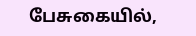பேசுகையில்,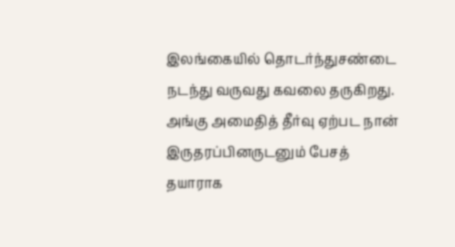இலங்கையில் தொடர்ந்துசண்டை நடந்து வருவது கவலை தருகிறது. அங்கு அமைதித் தீர்வு ஏற்பட நான் இருதரப்பினருடனும் பேசத் தயாராக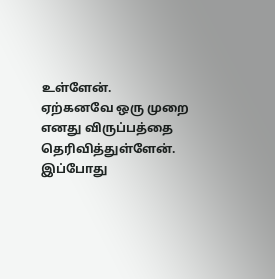உள்ளேன்.
ஏற்கனவே ஒரு முறை எனது விருப்பத்தை தெரிவித்துள்ளேன். இப்போது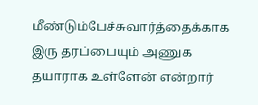மீண்டும்பேச்சுவார்த்தைக்காக இரு தரப்பையும் அணுக தயாராக உள்ளேன் என்றார்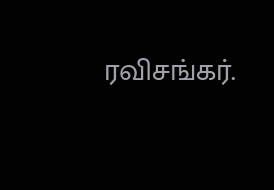ரவிசங்கர்.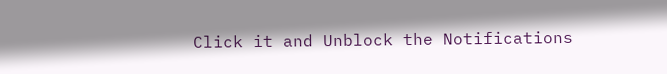Click it and Unblock the Notifications